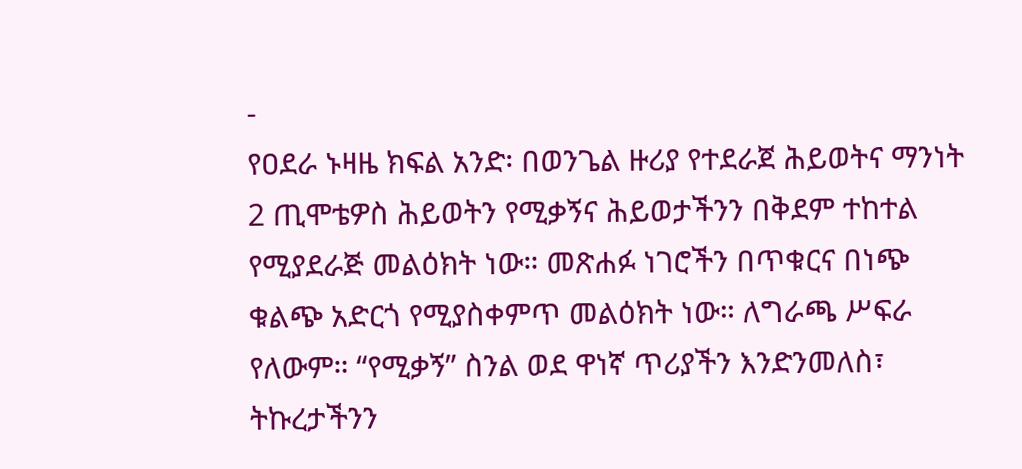-
የዐደራ ኑዛዜ ክፍል አንድ፡ በወንጌል ዙሪያ የተደራጀ ሕይወትና ማንነት
2 ጢሞቴዎስ ሕይወትን የሚቃኝና ሕይወታችንን በቅደም ተከተል የሚያደራጅ መልዕክት ነው። መጽሐፉ ነገሮችን በጥቁርና በነጭ ቁልጭ አድርጎ የሚያስቀምጥ መልዕክት ነው። ለግራጫ ሥፍራ የለውም። “የሚቃኝ” ስንል ወደ ዋነኛ ጥሪያችን እንድንመለስ፣ ትኩረታችንን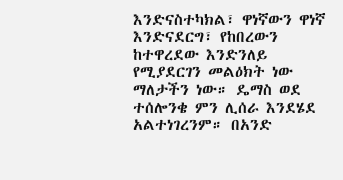እንድናስተካክል፣ ዋነኛውን ዋነኛ እንድናደርግ፣ የከበረውን ከተዋረደው እንድንለይ የሚያደርገን መልዕክት ነው ማለታችን ነው። ዴማስ ወደ ተሰሎንቄ ምን ሊሰራ እንደሄደ አልተነገረንም። በአንድ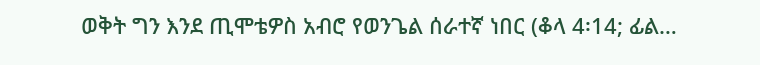ወቅት ግን እንደ ጢሞቴዎስ አብሮ የወንጌል ሰራተኛ ነበር (ቆላ 4፡14; ፊል…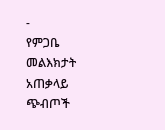-
የምጋቤ መልእክታት አጠቃላይ ጭብጦች